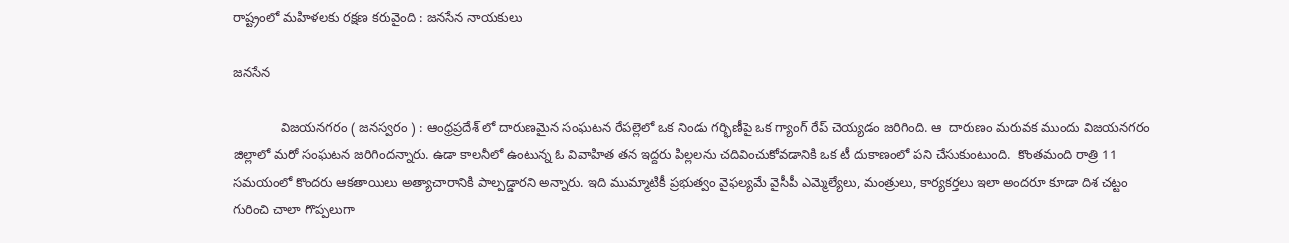రాష్ట్రంలో మహిళలకు రక్షణ కరువైంది : జనసేన నాయకులు

జనసేన

             విజయనగరం ( జనస్వరం ) : ఆంధ్రప్రదేశ్ లో దారుణమైన సంఘటన రేపల్లెలో ఒక నిండు గర్భిణీపై ఒక గ్యాంగ్ రేప్ చెయ్యడం జరిగింది. ఆ  దారుణం మరువక ముందు విజయనగరం జిల్లాలో మరో సంఘటన జరిగిందన్నారు. ఉడా కాలనీలో ఉంటున్న ఓ వివాహిత తన ఇద్దరు పిల్లలను చదివించుకోవడానికి ఒక టీ దుకాణంలో పని చేసుకుంటుంది.  కొంతమంది రాత్రి 11 సమయంలో కొందరు ఆకతాయిలు అత్యాచారానికి పాల్పడ్డారని అన్నారు. ఇది ముమ్మాటికీ ప్రభుత్వం వైఫల్యమే వైసీపీ ఎమ్మెల్యేలు, మంత్రులు, కార్యకర్తలు ఇలా అందరూ కూడా దిశ చట్టం గురించి చాలా గొప్పలుగా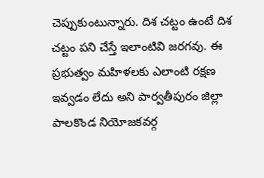చెప్పుకుంటున్నారు. దిశ చట్టం ఉంటే దిశ చట్టం పని చేస్తే ఇలాంటివి జరగవు. ఈ ప్రభుత్వం మహిళలకు ఎలాంటి రక్షణ ఇవ్వడం లేదు అని పార్వతీపురం జిల్లా పాలకొండ నియోజకవర్గ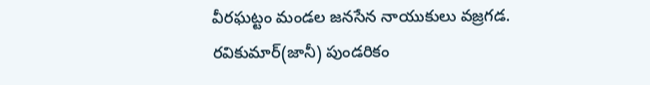వీరఘట్టం మండల జనసేన నాయుకులు వజ్రగడ. రవికుమార్(జానీ) పుండరికం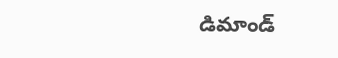డిమాండ్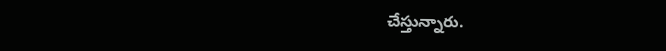చేస్తున్నారు.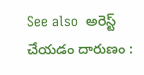See also  అరెస్ట్ చేయడం దారుణం :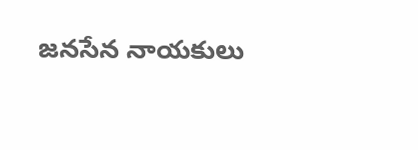జనసేన నాయకులు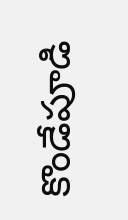కొండేపూడి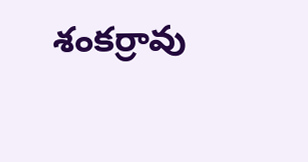శంకర్రావు